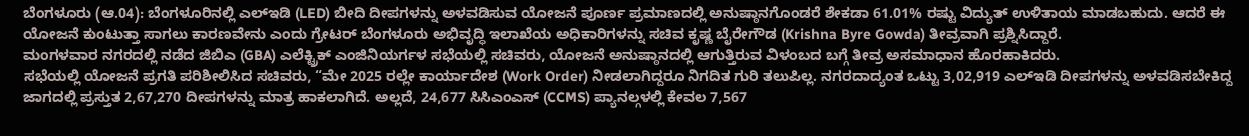ಬೆಂಗಳೂರು (ಆ.04): ಬೆಂಗಳೂರಿನಲ್ಲಿ ಎಲ್ಇಡಿ (LED) ಬೀದಿ ದೀಪಗಳನ್ನು ಅಳವಡಿಸುವ ಯೋಜನೆ ಪೂರ್ಣ ಪ್ರಮಾಣದಲ್ಲಿ ಅನುಷ್ಠಾನಗೊಂಡರೆ ಶೇಕಡಾ 61.01% ರಷ್ಟು ವಿದ್ಯುತ್ ಉಳಿತಾಯ ಮಾಡಬಹುದು. ಆದರೆ ಈ ಯೋಜನೆ ಕುಂಟುತ್ತಾ ಸಾಗಲು ಕಾರಣವೇನು ಎಂದು ಗ್ರೇಟರ್ ಬೆಂಗಳೂರು ಅಭಿವೃದ್ಧಿ ಇಲಾಖೆಯ ಅಧಿಕಾರಿಗಳನ್ನು ಸಚಿವ ಕೃಷ್ಣ ಬೈರೇಗೌಡ (Krishna Byre Gowda) ತೀವ್ರವಾಗಿ ಪ್ರಶ್ನಿಸಿದ್ದಾರೆ.
ಮಂಗಳವಾರ ನಗರದಲ್ಲಿ ನಡೆದ ಜಿಬಿಎ (GBA) ಎಲೆಕ್ಟ್ರಿಕ್ ಎಂಜಿನಿಯರ್ಗಳ ಸಭೆಯಲ್ಲಿ ಸಚಿವರು, ಯೋಜನೆ ಅನುಷ್ಠಾನದಲ್ಲಿ ಆಗುತ್ತಿರುವ ವಿಳಂಬದ ಬಗ್ಗೆ ತೀವ್ರ ಅಸಮಾಧಾನ ಹೊರಹಾಕಿದರು.
ಸಭೆಯಲ್ಲಿ ಯೋಜನೆ ಪ್ರಗತಿ ಪರಿಶೀಲಿಸಿದ ಸಚಿವರು, “ಮೇ 2025 ರಲ್ಲೇ ಕಾರ್ಯಾದೇಶ (Work Order) ನೀಡಲಾಗಿದ್ದರೂ ನಿಗದಿತ ಗುರಿ ತಲುಪಿಲ್ಲ. ನಗರದಾದ್ಯಂತ ಒಟ್ಟು 3,02,919 ಎಲ್ಇಡಿ ದೀಪಗಳನ್ನು ಅಳವಡಿಸಬೇಕಿದ್ದ ಜಾಗದಲ್ಲಿ ಪ್ರಸ್ತುತ 2,67,270 ದೀಪಗಳನ್ನು ಮಾತ್ರ ಹಾಕಲಾಗಿದೆ. ಅಲ್ಲದೆ, 24,677 ಸಿಸಿಎಂಎಸ್ (CCMS) ಪ್ಯಾನಲ್ಗಳಲ್ಲಿ ಕೇವಲ 7,567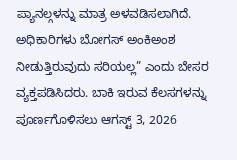ಪ್ಯಾನಲ್ಗಳನ್ನು ಮಾತ್ರ ಅಳವಡಿಸಲಾಗಿದೆ. ಅಧಿಕಾರಿಗಳು ಬೋಗಸ್ ಅಂಕಿಅಂಶ ನೀಡುತ್ತಿರುವುದು ಸರಿಯಲ್ಲ” ಎಂದು ಬೇಸರ ವ್ಯಕ್ತಪಡಿಸಿದರು. ಬಾಕಿ ಇರುವ ಕೆಲಸಗಳನ್ನು ಪೂರ್ಣಗೊಳಿಸಲು ಆಗಸ್ಟ್ 3, 2026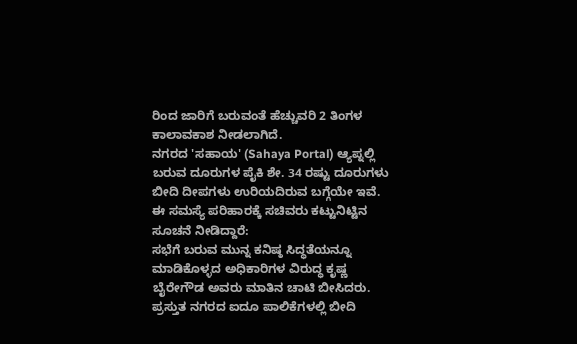ರಿಂದ ಜಾರಿಗೆ ಬರುವಂತೆ ಹೆಚ್ಚುವರಿ 2 ತಿಂಗಳ ಕಾಲಾವಕಾಶ ನೀಡಲಾಗಿದೆ.
ನಗರದ 'ಸಹಾಯ' (Sahaya Portal) ಆ್ಯಪ್ನಲ್ಲಿ ಬರುವ ದೂರುಗಳ ಪೈಕಿ ಶೇ. 34 ರಷ್ಟು ದೂರುಗಳು ಬೀದಿ ದೀಪಗಳು ಉರಿಯದಿರುವ ಬಗ್ಗೆಯೇ ಇವೆ. ಈ ಸಮಸ್ಯೆ ಪರಿಹಾರಕ್ಕೆ ಸಚಿವರು ಕಟ್ಟುನಿಟ್ಟಿನ ಸೂಚನೆ ನೀಡಿದ್ದಾರೆ:
ಸಭೆಗೆ ಬರುವ ಮುನ್ನ ಕನಿಷ್ಠ ಸಿದ್ಧತೆಯನ್ನೂ ಮಾಡಿಕೊಳ್ಳದ ಅಧಿಕಾರಿಗಳ ವಿರುದ್ಧ ಕೃಷ್ಣ ಬೈರೇಗೌಡ ಅವರು ಮಾತಿನ ಚಾಟಿ ಬೀಸಿದರು. ಪ್ರಸ್ತುತ ನಗರದ ಐದೂ ಪಾಲಿಕೆಗಳಲ್ಲಿ ಬೀದಿ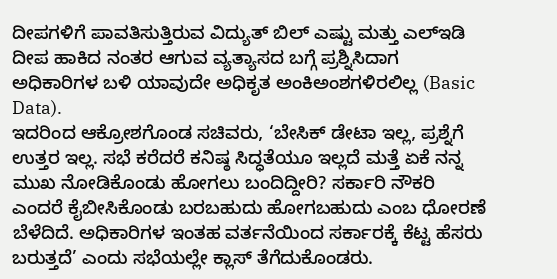ದೀಪಗಳಿಗೆ ಪಾವತಿಸುತ್ತಿರುವ ವಿದ್ಯುತ್ ಬಿಲ್ ಎಷ್ಟು ಮತ್ತು ಎಲ್ಇಡಿ ದೀಪ ಹಾಕಿದ ನಂತರ ಆಗುವ ವ್ಯತ್ಯಾಸದ ಬಗ್ಗೆ ಪ್ರಶ್ನಿಸಿದಾಗ ಅಧಿಕಾರಿಗಳ ಬಳಿ ಯಾವುದೇ ಅಧಿಕೃತ ಅಂಕಿಅಂಶಗಳಿರಲಿಲ್ಲ (Basic Data).
ಇದರಿಂದ ಆಕ್ರೋಶಗೊಂಡ ಸಚಿವರು, ‘ಬೇಸಿಕ್ ಡೇಟಾ ಇಲ್ಲ, ಪ್ರಶ್ನೆಗೆ ಉತ್ತರ ಇಲ್ಲ. ಸಭೆ ಕರೆದರೆ ಕನಿಷ್ಠ ಸಿದ್ಧತೆಯೂ ಇಲ್ಲದೆ ಮತ್ತೆ ಏಕೆ ನನ್ನ ಮುಖ ನೋಡಿಕೊಂಡು ಹೋಗಲು ಬಂದಿದ್ದೀರಿ? ಸರ್ಕಾರಿ ನೌಕರಿ ಎಂದರೆ ಕೈಬೀಸಿಕೊಂಡು ಬರಬಹುದು ಹೋಗಬಹುದು ಎಂಬ ಧೋರಣೆ ಬೆಳೆದಿದೆ. ಅಧಿಕಾರಿಗಳ ಇಂತಹ ವರ್ತನೆಯಿಂದ ಸರ್ಕಾರಕ್ಕೆ ಕೆಟ್ಟ ಹೆಸರು ಬರುತ್ತದೆ’ ಎಂದು ಸಭೆಯಲ್ಲೇ ಕ್ಲಾಸ್ ತೆಗೆದುಕೊಂಡರು.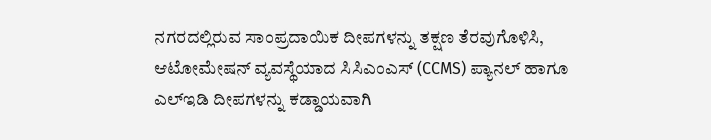ನಗರದಲ್ಲಿರುವ ಸಾಂಪ್ರದಾಯಿಕ ದೀಪಗಳನ್ನು ತಕ್ಷಣ ತೆರವುಗೊಳಿಸಿ, ಆಟೋಮೇಷನ್ ವ್ಯವಸ್ಥೆಯಾದ ಸಿಸಿಎಂಎಸ್ (CCMS) ಪ್ಯಾನಲ್ ಹಾಗೂ ಎಲ್ಇಡಿ ದೀಪಗಳನ್ನು ಕಡ್ಡಾಯವಾಗಿ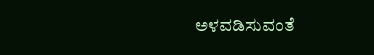ಅಳವಡಿಸುವಂತೆ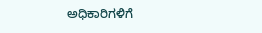ಅಧಿಕಾರಿಗಳಿಗೆ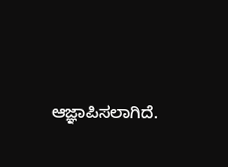ಆಜ್ಞಾಪಿಸಲಾಗಿದೆ.